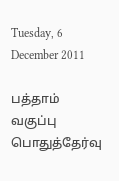Tuesday, 6 December 2011

பத்தாம் வகுப்பு பொதுத்தேர்வு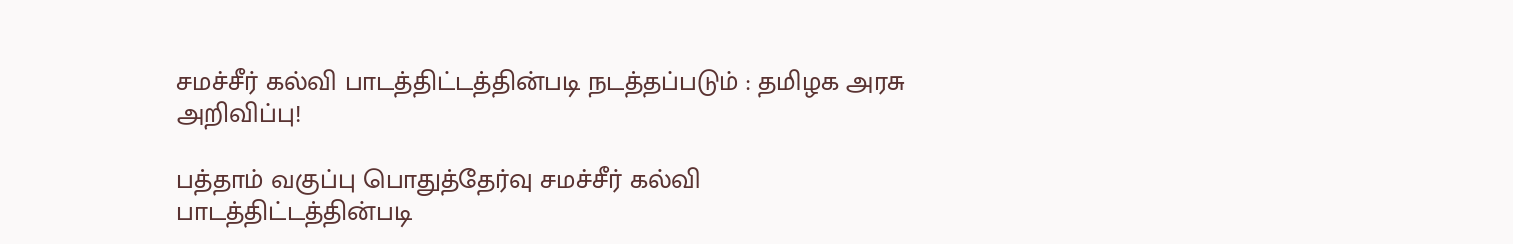சமச்சீர் கல்வி பாடத்திட்டத்தின்படி நடத்தப்படும் : தமிழக அரசு அறிவிப்பு!

பத்தாம் வகுப்பு பொதுத்தேர்வு சமச்சீர் கல்வி பாடத்திட்டத்தின்படி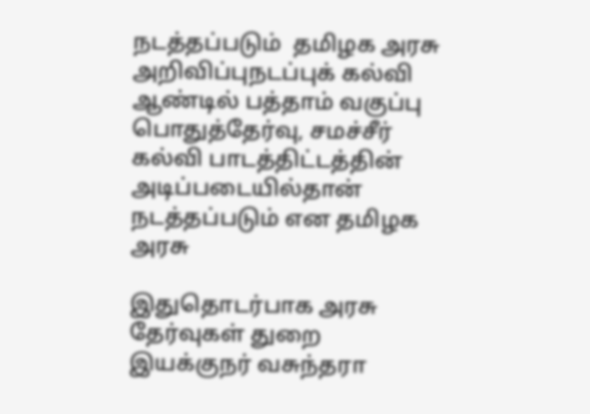நடத்தப்படும்  தமிழக அரசு அறிவிப்புநடப்புக் கல்வி ஆண்டில் பத்தாம் வகுப்பு பொதுத்தேர்வு, சமச்சீர் கல்வி பாடத்திட்டத்தின் அடிப்படையில்தான் நடத்தப்படும் என தமிழக அரசு

இதுதொடர்பாக அரசு தேர்வுகள் துறை இயக்குநர் வசுந்தரா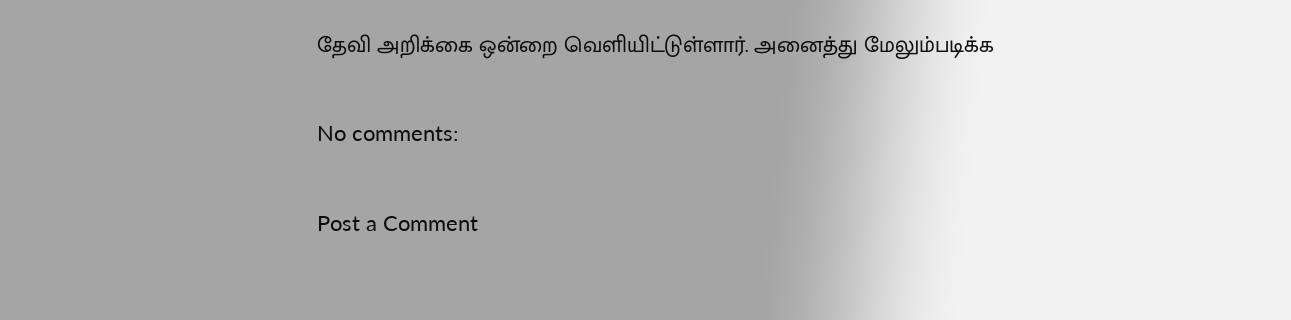தேவி அறிக்கை ஒன்றை வெளியிட்டுள்ளார். அனைத்து மேலும்படிக்க

No comments:

Post a Comment